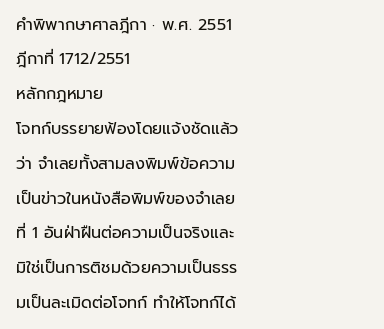คำพิพากษาศาลฎีกา · พ.ศ. 2551
ฎีกาที่ 1712/2551
หลักกฎหมาย
โจทก์บรรยายฟ้องโดยแจ้งชัดแล้วว่า จำเลยทั้งสามลงพิมพ์ข้อความเป็นข่าวในหนังสือพิมพ์ของจำเลยที่ 1 อันฝ่าฝืนต่อความเป็นจริงและมิใช่เป็นการติชมด้วยความเป็นธรรมเป็นละเมิดต่อโจทก์ ทำให้โจทก์ได้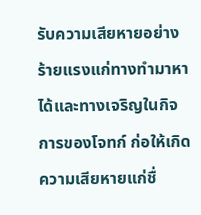รับความเสียหายอย่างร้ายแรงแก่ทางทำมาหาได้และทางเจริญในกิจการของโจทก์ ก่อให้เกิดความเสียหายแก่ชื่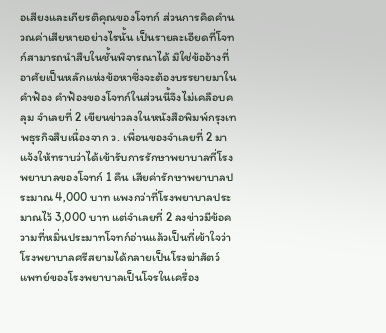อเสียงและเกียรติคุณของโจทก์ ส่วนการคิดคำนวณค่าเสียหายอย่างไรนั้น เป็นรายละเอียดที่โจทก์สามารถนำสืบในชั้นพิจารณาได้ มิใช่ข้ออ้างที่อาศัยเป็นหลักแห่งข้อหาซึ่งจะต้องบรรยายมาในคำฟ้อง คำฟ้องของโจทก์ในส่วนนี้จึงไม่เคลือบคลุม จำเลยที่ 2 เขียนข่าวลงในหนังสือพิมพ์กรุงเทพธุรกิจสืบเนื่องจาก ว. เพื่อนของจำเลยที่ 2 มาแจ้งให้ทราบว่าได้เข้ารับการรักษาพยาบาลที่โรงพยาบาลของโจทก์ 1 คืน เสียค่ารักษาพยาบาลประมาณ 4,000 บาท แพงกว่าที่โรงพยาบาลประมาณไว้ 3,000 บาท แต่จำเลยที่ 2 ลงข่าวมีข้อความที่หมิ่นประมาทโจทก์อ่านแล้วเป็นที่เข้าใจว่าโรงพยาบาลศรีสยามได้กลายเป็นโรงฆ่าสัตว์ แพทย์ของโรงพยาบาลเป็นโจรในเครื่อง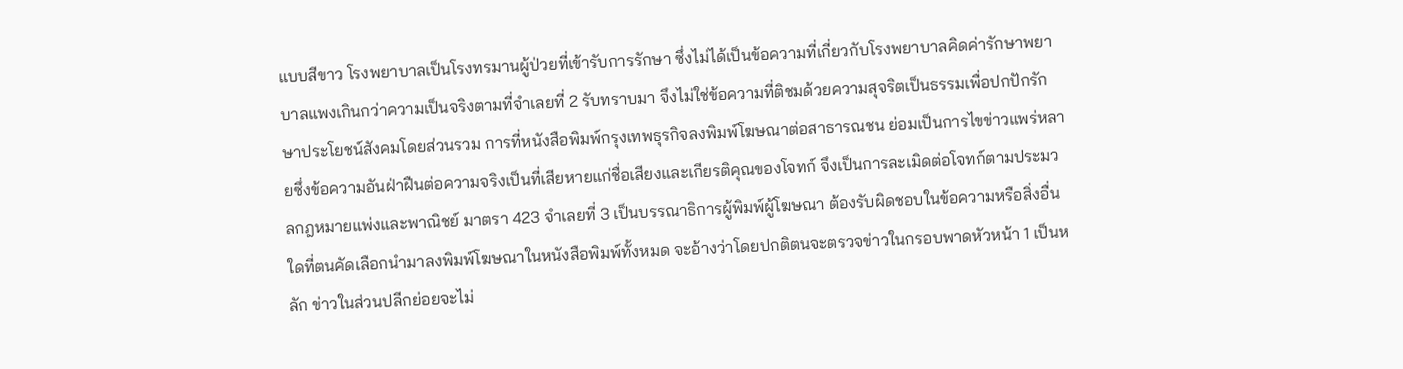แบบสีขาว โรงพยาบาลเป็นโรงทรมานผู้ป่วยที่เข้ารับการรักษา ซึ่งไม่ได้เป็นข้อความที่เกี่ยวกับโรงพยาบาลคิดค่ารักษาพยาบาลแพงเกินกว่าความเป็นจริงตามที่จำเลยที่ 2 รับทราบมา จึงไม่ใช่ข้อความที่ติชมด้วยความสุจริตเป็นธรรมเพื่อปกปักรักษาประโยชน์สังคมโดยส่วนรวม การที่หนังสือพิมพ์กรุงเทพธุรกิจลงพิมพ์โฆษณาต่อสาธารณชน ย่อมเป็นการไขข่าวแพร่หลายซึ่งข้อความอันฝ่าฝืนต่อความจริงเป็นที่เสียหายแก่ชื่อเสียงและเกียรติคุณของโจทก์ จึงเป็นการละเมิดต่อโจทก์ตามประมวลกฎหมายแพ่งและพาณิชย์ มาตรา 423 จำเลยที่ 3 เป็นบรรณาธิการผู้พิมพ์ผู้โฆษณา ต้องรับผิดชอบในข้อความหรือสิ่งอื่นใดที่ตนคัดเลือกนำมาลงพิมพ์โฆษณาในหนังสือพิมพ์ทั้งหมด จะอ้างว่าโดยปกติตนจะตรวจข่าวในกรอบพาดหัวหน้า 1 เป็นหลัก ข่าวในส่วนปลีกย่อยจะไม่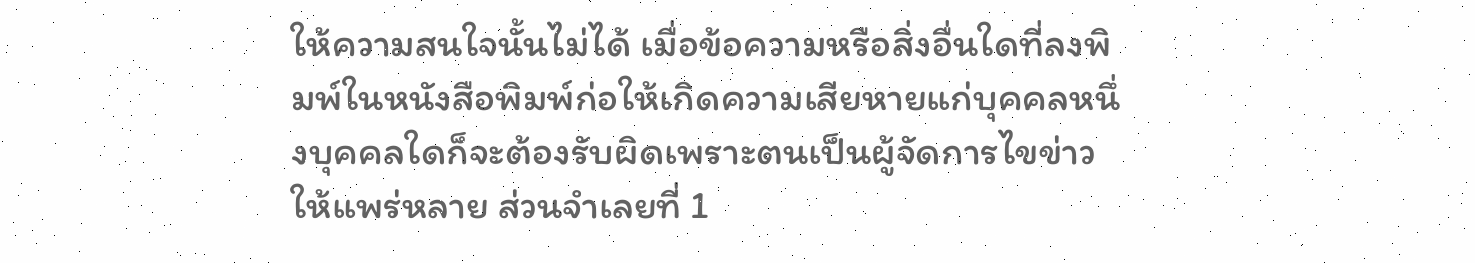ให้ความสนใจนั้นไม่ได้ เมื่อข้อความหรือสิ่งอื่นใดที่ลงพิมพ์ในหนังสือพิมพ์ก่อให้เกิดความเสียหายแก่บุคคลหนึ่งบุคคลใดก็จะต้องรับผิดเพราะตนเป็นผู้จัดการไขข่าวให้แพร่หลาย ส่วนจำเลยที่ 1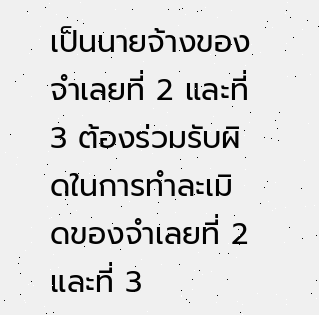เป็นนายจ้างของจำเลยที่ 2 และที่ 3 ต้องร่วมรับผิดในการทำละเมิดของจำเลยที่ 2 และที่ 3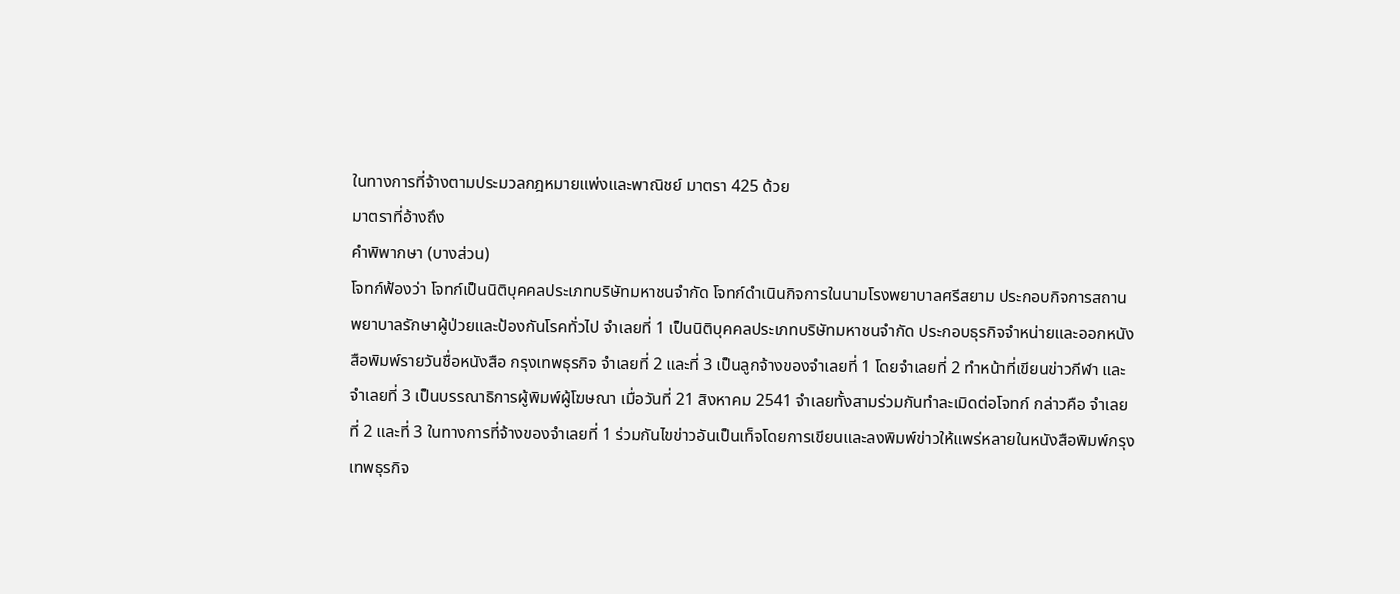ในทางการที่จ้างตามประมวลกฎหมายแพ่งและพาณิชย์ มาตรา 425 ด้วย
มาตราที่อ้างถึง
คำพิพากษา (บางส่วน)
โจทก์ฟ้องว่า โจทก์เป็นนิติบุคคลประเภทบริษัทมหาชนจำกัด โจทก์ดำเนินกิจการในนามโรงพยาบาลศรีสยาม ประกอบกิจการสถานพยาบาลรักษาผู้ป่วยและป้องกันโรคทั่วไป จำเลยที่ 1 เป็นนิติบุคคลประเภทบริษัทมหาชนจำกัด ประกอบธุรกิจจำหน่ายและออกหนังสือพิมพ์รายวันชื่อหนังสือ กรุงเทพธุรกิจ จำเลยที่ 2 และที่ 3 เป็นลูกจ้างของจำเลยที่ 1 โดยจำเลยที่ 2 ทำหน้าที่เขียนข่าวกีฬา และจำเลยที่ 3 เป็นบรรณาธิการผู้พิมพ์ผู้โฆษณา เมื่อวันที่ 21 สิงหาคม 2541 จำเลยทั้งสามร่วมกันทำละเมิดต่อโจทก์ กล่าวคือ จำเลยที่ 2 และที่ 3 ในทางการที่จ้างของจำเลยที่ 1 ร่วมกันไขข่าวอันเป็นเท็จโดยการเขียนและลงพิมพ์ข่าวให้แพร่หลายในหนังสือพิมพ์กรุงเทพธุรกิจ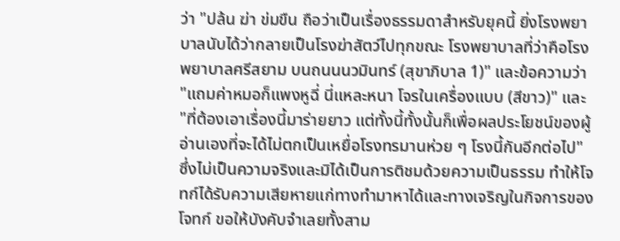ว่า "ปล้น ฆ่า ข่มขืน ถือว่าเป็นเรื่องธรรมดาสำหรับยุคนี้ ยิ่งโรงพยาบาลนับได้ว่ากลายเป็นโรงฆ่าสัตว์ไปทุกขณะ โรงพยาบาลที่ว่าคือโรงพยาบาลศรีสยาม บนถนนนวมินทร์ (สุขาภิบาล 1)" และข้อความว่า "แถมค่าหมอก็แพงหูฉี่ นี่แหละหนา โจรในเครื่องแบบ (สีขาว)" และ "ที่ต้องเอาเรื่องนี้มาร่ายยาว แต่ทั้งนี้ทั้งนั้นก็เพื่อผลประโยชน์ของผู้อ่านเองที่จะได้ไม่ตกเป็นเหยื่อโรงทรมานห่วย ๆ โรงนี้กันอีกต่อไป" ซึ่งไม่เป็นความจริงและมิได้เป็นการติชมด้วยความเป็นธรรม ทำให้โจทก์ได้รับความเสียหายแก่ทางทำมาหาได้และทางเจริญในกิจการของโจทก์ ขอให้บังคับจำเลยทั้งสาม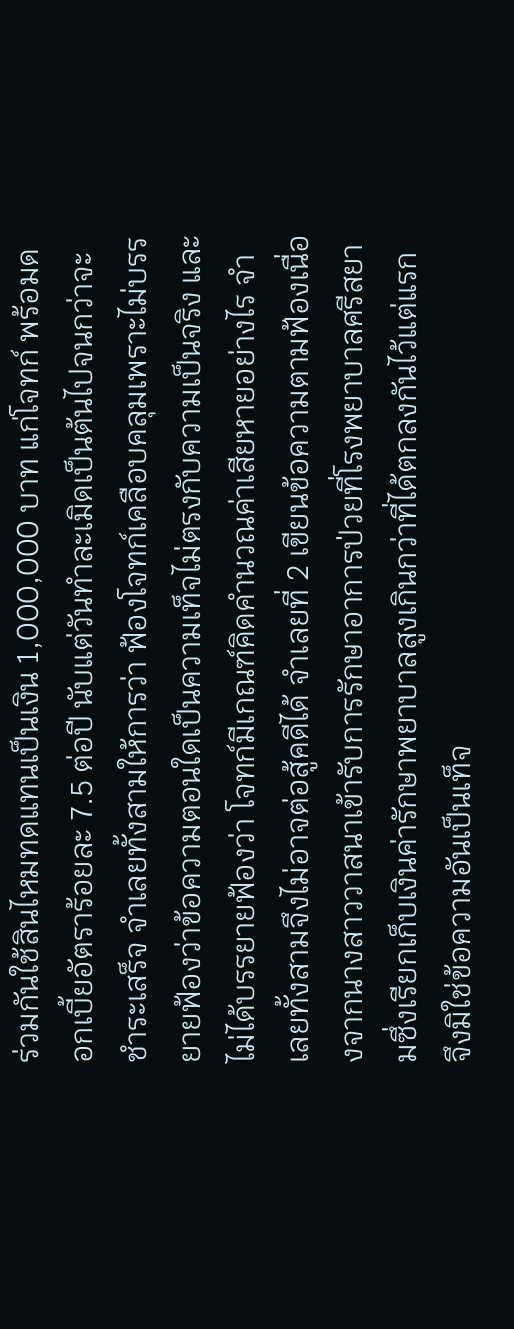ร่วมกันใช้สินไหมทดแทนเป็นเงิน 1,000,000 บาท แก่โจทก์ พร้อมดอกเบี้ยอัตราร้อยละ 7.5 ต่อปี นับแต่วันทำละเมิดเป็นต้นไปจนกว่าจะชำระเสร็จ จำเลยทั้งสามให้การว่า ฟ้องโจทก์เคลือบคลุมเพราะไม่บรรยายฟ้องว่าข้อความตอนใดเป็นความเท็จไม่ตรงกับความเป็นจริง และไม่ได้บรรยายฟ้องว่า โจทก์มีเกณฑ์คิดคำนวณค่าเสียหายอย่างไร จำเลยทั้งสามจึงไม่อาจต่อสู้คดีได้ จำเลยที่ 2 เขียนข้อความตามฟ้องเนื่องจากนางสาววาสนาเข้ารับการรักษาอาการป่วยที่โรงพยาบาลศรีสยามซึ่งเรียกเก็บเงินค่ารักษาพยาบาลสูงเกินกว่าที่ได้ตกลงกันไว้แต่แรก จึงมิใช่ข้อความอันเป็นเท็จ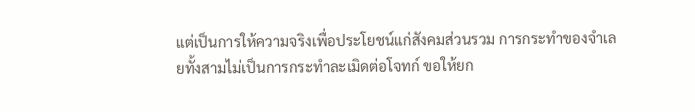แต่เป็นการให้ความจริงเพื่อประโยชน์แก่สังคมส่วนรวม การกระทำของจำเลยทั้งสามไม่เป็นการกระทำละเมิดต่อโจทก์ ขอให้ยก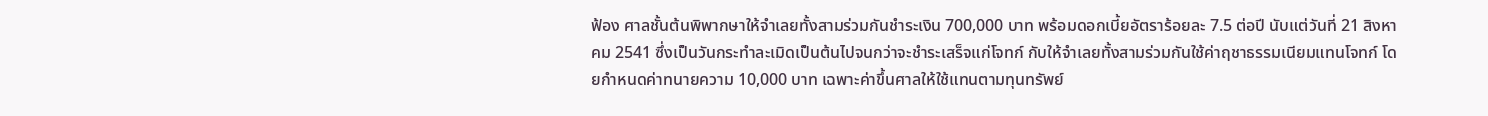ฟ้อง ศาลชั้นต้นพิพากษาให้จำเลยทั้งสามร่วมกันชำระเงิน 700,000 บาท พร้อมดอกเบี้ยอัตราร้อยละ 7.5 ต่อปี นับแต่วันที่ 21 สิงหาคม 2541 ซึ่งเป็นวันกระทำละเมิดเป็นต้นไปจนกว่าจะชำระเสร็จแก่โจทก์ กับให้จำเลยทั้งสามร่วมกันใช้ค่าฤชาธรรมเนียมแทนโจทก์ โดยกำหนดค่าทนายความ 10,000 บาท เฉพาะค่าขึ้นศาลให้ใช้แทนตามทุนทรัพย์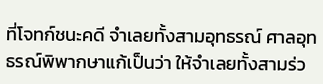ที่โจทก์ชนะคดี จำเลยทั้งสามอุทธรณ์ ศาลอุทธรณ์พิพากษาแก้เป็นว่า ให้จำเลยทั้งสามร่ว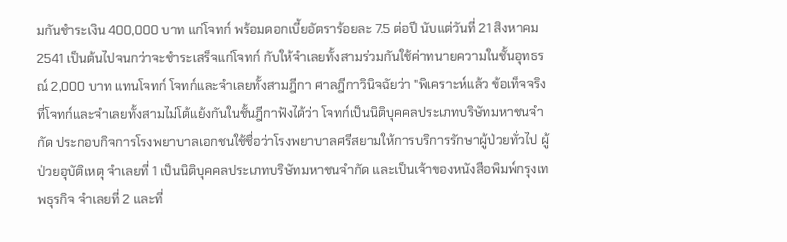มกันชำระเงิน 400,000 บาท แก่โจทก์ พร้อมดอกเบี้ยอัตราร้อยละ 7.5 ต่อปี นับแต่วันที่ 21 สิงหาคม 2541 เป็นต้นไปจนกว่าจะชำระเสร็จแก่โจทก์ กับให้จำเลยทั้งสามร่วมกันใช้ค่าทนายความในชั้นอุทธรณ์ 2,000 บาท แทนโจทก์ โจทก์และจำเลยทั้งสามฎีกา ศาลฎีกาวินิจฉัยว่า "พิเคราะห์แล้ว ข้อเท็จจริงที่โจทก์และจำเลยทั้งสามไม่โต้แย้งกันในชั้นฎีกาฟังได้ว่า โจทก์เป็นนิติบุคคลประเภทบริษัทมหาชนจำกัด ประกอบกิจการโรงพยาบาลเอกชนใช้ชื่อว่าโรงพยาบาลศรีสยามให้การบริการรักษาผู้ป่วยทั่วไป ผู้ป่วยอุบัติเหตุ จำเลยที่ 1 เป็นนิติบุคคลประเภทบริษัทมหาชนจำกัด และเป็นเจ้าของหนังสือพิมพ์กรุงเทพธุรกิจ จำเลยที่ 2 และที่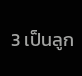3 เป็นลูก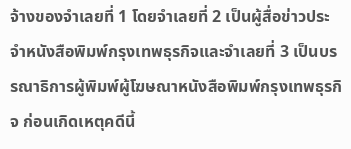จ้างของจำเลยที่ 1 โดยจำเลยที่ 2 เป็นผู้สื่อข่าวประจำหนังสือพิมพ์กรุงเทพธุรกิจและจำเลยที่ 3 เป็นบรรณาธิการผู้พิมพ์ผู้โฆษณาหนังสือพิมพ์กรุงเทพธุรกิจ ก่อนเกิดเหตุคดีนี้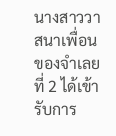นางสาววาสนาเพื่อนของจำเลยที่ 2 ได้เข้ารับการ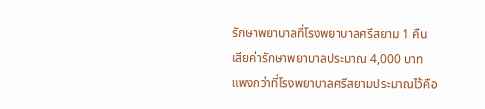รักษาพยาบาลที่โรงพยาบาลศรีสยาม 1 คืน เสียค่ารักษาพยาบาลประมาณ 4,000 บาท แพงกว่าที่โรงพยาบาลศรีสยามประมาณไว้คือ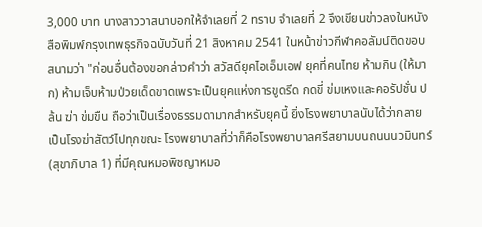3,000 บาท นางสาววาสนาบอกให้จำเลยที่ 2 ทราบ จำเลยที่ 2 จึงเขียนข่าวลงในหนังสือพิมพ์กรุงเทพธุรกิจฉบับวันที่ 21 สิงหาคม 2541 ในหน้าข่าวกีฬาคอลัมน์ติดขอบสนามว่า "ก่อนอื่นต้องขอกล่าวคำว่า สวัสดียุคไอเอ็มเอฟ ยุคที่คนไทย ห้ามกิน (ให้มาก) ห้ามเจ็บห้ามป่วยเด็ดขาดเพราะเป็นยุคแห่งการขูดรีด กดขี่ ข่มเหงและคอรัปชั่น ปล้น ฆ่า ข่มขืน ถือว่าเป็นเรื่องธรรมดามากสำหรับยุคนี้ ยิ่งโรงพยาบาลนับได้ว่ากลายเป็นโรงฆ่าสัตว์ไปทุกขณะ โรงพยาบาลที่ว่าก็คือโรงพยาบาลศรีสยามบนถนนนวมินทร์ (สุขาภิบาล 1) ที่มีคุณหมอพิชญาหมอ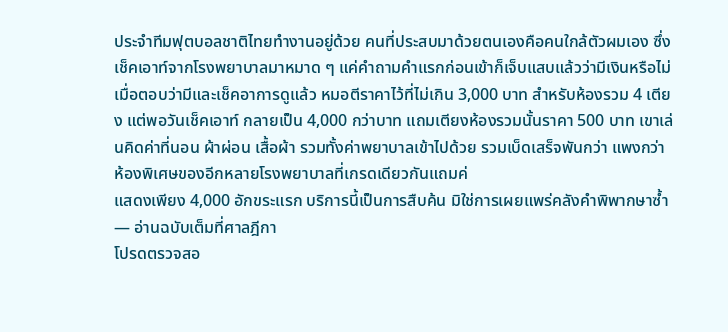ประจำทีมฟุตบอลชาติไทยทำงานอยู่ด้วย คนที่ประสบมาด้วยตนเองคือคนใกล้ตัวผมเอง ซึ่งเช็คเอาท์จากโรงพยาบาลมาหมาด ๆ แค่คำถามคำแรกก่อนเข้าก็เจ็บแสบแล้วว่ามีเงินหรือไม่ เมื่อตอบว่ามีและเช็คอาการดูแล้ว หมอตีราคาไว้ที่ไม่เกิน 3,000 บาท สำหรับห้องรวม 4 เตียง แต่พอวันเช็คเอาท์ กลายเป็น 4,000 กว่าบาท แถมเตียงห้องรวมนั้นราคา 500 บาท เขาเล่นคิดค่าที่นอน ผ้าผ่อน เสื้อผ้า รวมทั้งค่าพยาบาลเข้าไปด้วย รวมเบ็ดเสร็จพันกว่า แพงกว่าห้องพิเศษของอีกหลายโรงพยาบาลที่เกรดเดียวกันแถมค่
แสดงเพียง 4,000 อักขระแรก บริการนี้เป็นการสืบค้น มิใช่การเผยแพร่คลังคำพิพากษาซ้ำ — อ่านฉบับเต็มที่ศาลฎีกา
โปรดตรวจสอ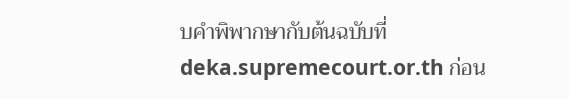บคำพิพากษากับต้นฉบับที่ deka.supremecourt.or.th ก่อน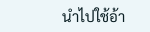นำไปใช้อ้า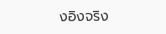งอิงจริง